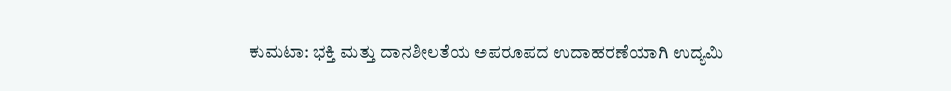ಕುಮಟಾ: ಭಕ್ತಿ ಮತ್ತು ದಾನಶೀಲತೆಯ ಅಪರೂಪದ ಉದಾಹರಣೆಯಾಗಿ ಉದ್ಯಮಿ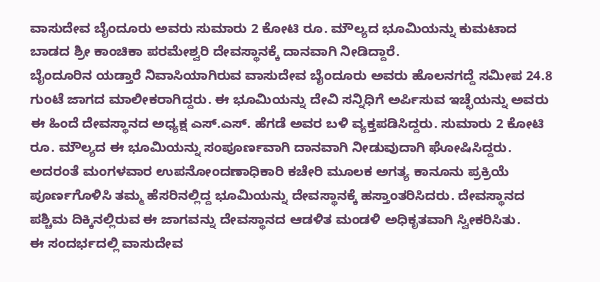ವಾಸುದೇವ ಬೈಂದೂರು ಅವರು ಸುಮಾರು 2 ಕೋಟಿ ರೂ. ಮೌಲ್ಯದ ಭೂಮಿಯನ್ನು ಕುಮಟಾದ ಬಾಡದ ಶ್ರೀ ಕಾಂಚಿಕಾ ಪರಮೇಶ್ವರಿ ದೇವಸ್ಥಾನಕ್ಕೆ ದಾನವಾಗಿ ನೀಡಿದ್ದಾರೆ.
ಬೈಂದೂರಿನ ಯಡ್ತಾರೆ ನಿವಾಸಿಯಾಗಿರುವ ವಾಸುದೇವ ಬೈಂದೂರು ಅವರು ಹೊಲನಗದ್ದೆ ಸಮೀಪ 24.8 ಗುಂಟೆ ಜಾಗದ ಮಾಲೀಕರಾಗಿದ್ದರು. ಈ ಭೂಮಿಯನ್ನು ದೇವಿ ಸನ್ನಿಧಿಗೆ ಅರ್ಪಿಸುವ ಇಚ್ಛೆಯನ್ನು ಅವರು ಈ ಹಿಂದೆ ದೇವಸ್ಥಾನದ ಅಧ್ಯಕ್ಷ ಎಸ್.ಎಸ್. ಹೆಗಡೆ ಅವರ ಬಳಿ ವ್ಯಕ್ತಪಡಿಸಿದ್ದರು. ಸುಮಾರು 2 ಕೋಟಿ ರೂ. ಮೌಲ್ಯದ ಈ ಭೂಮಿಯನ್ನು ಸಂಪೂರ್ಣವಾಗಿ ದಾನವಾಗಿ ನೀಡುವುದಾಗಿ ಘೋಷಿಸಿದ್ದರು.
ಅದರಂತೆ ಮಂಗಳವಾರ ಉಪನೋಂದಣಾಧಿಕಾರಿ ಕಚೇರಿ ಮೂಲಕ ಅಗತ್ಯ ಕಾನೂನು ಪ್ರಕ್ರಿಯೆ ಪೂರ್ಣಗೊಳಿಸಿ ತಮ್ಮ ಹೆಸರಿನಲ್ಲಿದ್ದ ಭೂಮಿಯನ್ನು ದೇವಸ್ಥಾನಕ್ಕೆ ಹಸ್ತಾಂತರಿಸಿದರು. ದೇವಸ್ಥಾನದ ಪಶ್ಚಿಮ ದಿಕ್ಕಿನಲ್ಲಿರುವ ಈ ಜಾಗವನ್ನು ದೇವಸ್ಥಾನದ ಆಡಳಿತ ಮಂಡಳಿ ಅಧಿಕೃತವಾಗಿ ಸ್ವೀಕರಿಸಿತು.
ಈ ಸಂದರ್ಭದಲ್ಲಿ ವಾಸುದೇವ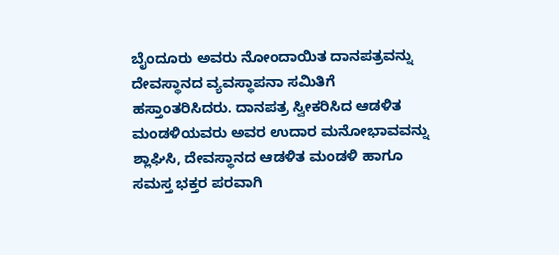ಬೈಂದೂರು ಅವರು ನೋಂದಾಯಿತ ದಾನಪತ್ರವನ್ನು ದೇವಸ್ಥಾನದ ವ್ಯವಸ್ಥಾಪನಾ ಸಮಿತಿಗೆ ಹಸ್ತಾಂತರಿಸಿದರು. ದಾನಪತ್ರ ಸ್ವೀಕರಿಸಿದ ಆಡಳಿತ ಮಂಡಳಿಯವರು ಅವರ ಉದಾರ ಮನೋಭಾವವನ್ನು ಶ್ಲಾಘಿಸಿ, ದೇವಸ್ಥಾನದ ಆಡಳಿತ ಮಂಡಳಿ ಹಾಗೂ ಸಮಸ್ತ ಭಕ್ತರ ಪರವಾಗಿ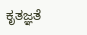ಕೃತಜ್ಞತೆ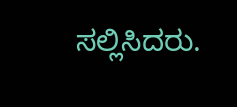ಸಲ್ಲಿಸಿದರು.